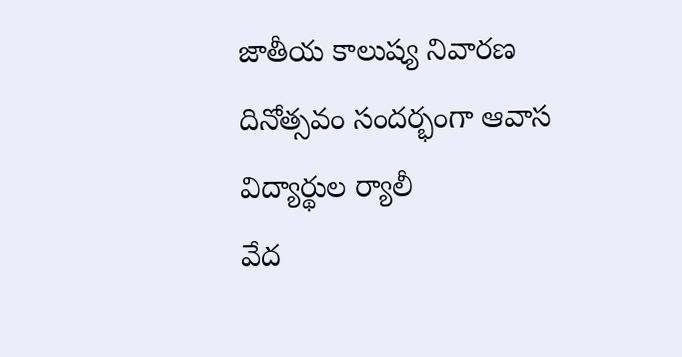జాతీయ కాలుష్య నివారణ దినోత్సవం సందర్భంగా ఆవాస విద్యార్థుల ర్యాలీ
వేద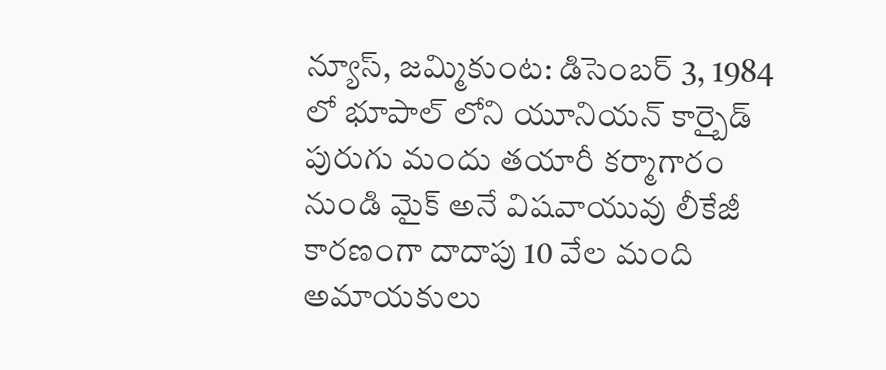న్యూస్, జమ్మికుంట: డిసెంబర్ 3, 1984 లో భూపాల్ లోని యూనియన్ కార్బైడ్ పురుగు మందు తయారీ కర్మాగారం నుండి మైక్ అనే విషవాయువు లీకేజీ కారణంగా దాదాపు 10 వేల మంది అమాయకులు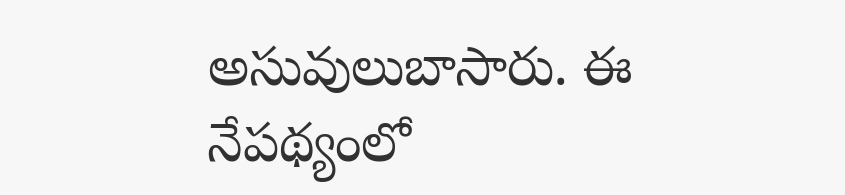అసువులుబాసారు. ఈ నేపథ్యంలో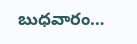బుధవారం…